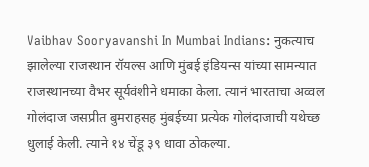Vaibhav Sooryavanshi In Mumbai Indians: नुकत्याच झालेल्या राजस्थान रॉयल्स आणि मुंबई इंडियन्स यांच्या सामन्यात राजस्थानच्या वैभर सूर्यवंशीने धमाका केला. त्यानं भारताचा अव्वल गोलंदाज जसप्रीत बुमराहसह मुंबईच्या प्रत्येक गोलंदाजाची यथेच्छ धुलाई केली. त्याने १४ चेंडू ३९ धावा ठोकल्या.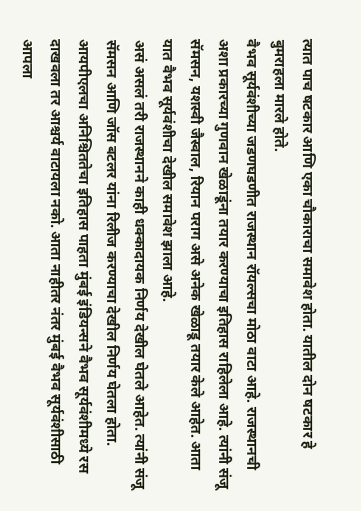त्यात पाच षटकार आणि एका चौकाराचा समावेश होता. यातील दोन षटकार हे बुमराहला मारले होते.
वैभव सूर्यवंशीच्या जडणघडणीत राजस्थान रॉयल्सचा मोठा वाटा आहे. राजस्थानची अशा प्रकारच्या गुणवान खेळाडूंना तयार करण्याचा इतिहास राहिलेला आहे. त्यांनी संजू सॅमसन, यशस्वी जैस्वाल, रियान पराग असे अनेक खेळाडू तयार केले आहेत. आता यात वैभव सूर्यवंशीचा देखील समावेश झाला आहे.
असं असलं तरी राजस्थानने काही धक्कादायक निर्णय देखील घेतले आहेत. त्यांनी संजू सॅमसन आणि जॉस बटलर यांना रिलीज करण्याचा देखील निर्णय घेतला होता. आयपीएलचा अनिश्चिततेचा इतिहास पाहता मुंबई इंडियन्सने वैभव सूर्यवंशीमध्ये रस दाखवला तर आश्चर्य वाटायला नको. आता नाहीतर नंतर मुंबई वैभव सूर्यवंशीसाठी आपला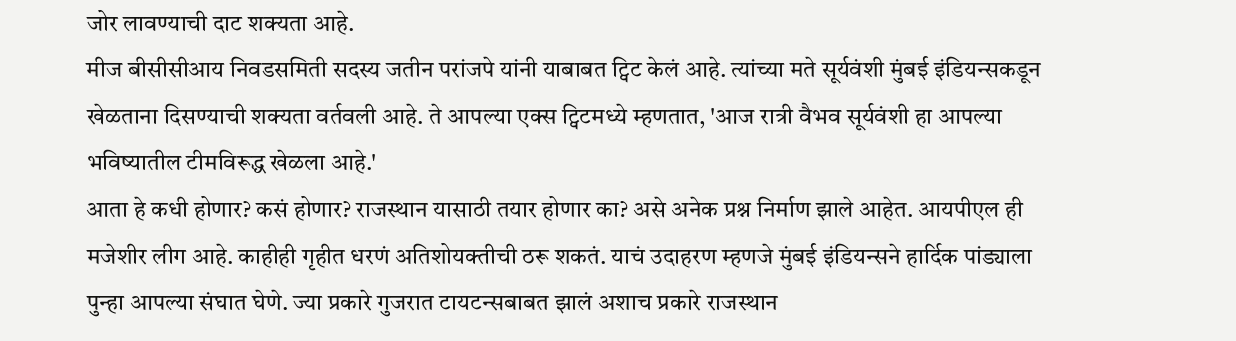जोर लावण्याची दाट शक्यता आहे.
मीज बीसीसीआय निवडसमिती सदस्य जतीन परांजपे यांनी याबाबत ट्विट केलं आहे. त्यांच्या मते सूर्यवंशी मुंबई इंडियन्सकडून खेळताना दिसण्याची शक्यता वर्तवली आहे. ते आपल्या एक्स ट्विटमध्ये म्हणतात, 'आज रात्री वैभव सूर्यवंशी हा आपल्या भविष्यातील टीमविरूद्ध खेळला आहे.'
आता हे कधी होणार? कसं होणार? राजस्थान यासाठी तयार होणार का? असे अनेक प्रश्न निर्माण झाले आहेत. आयपीएल ही मजेशीर लीग आहे. काहीही गृहीत धरणं अतिशोयक्तीची ठरू शकतं. याचं उदाहरण म्हणजे मुंबई इंडियन्सने हार्दिक पांड्याला पुन्हा आपल्या संघात घेणे. ज्या प्रकारे गुजरात टायटन्सबाबत झालं अशाच प्रकारे राजस्थान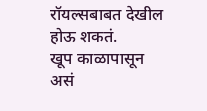रॉयल्सबाबत देखील होऊ शकतं.
खूप काळापासून असं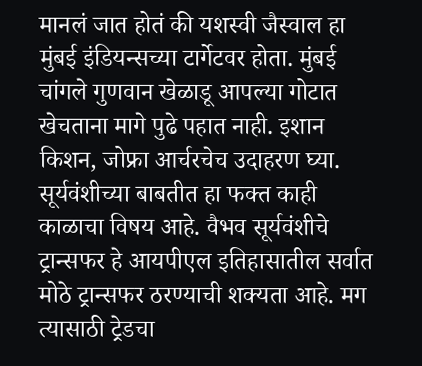मानलं जात होतं की यशस्वी जैस्वाल हा मुंबई इंडियन्सच्या टार्गेटवर होता. मुंबई चांगले गुणवान खेळाडू आपल्या गोटात खेचताना मागे पुढे पहात नाही. इशान किशन, जोफ्रा आर्चरचेच उदाहरण घ्या. सूर्यवंशीच्या बाबतीत हा फक्त काही काळाचा विषय आहे. वैभव सूर्यवंशीचे ट्रान्सफर हे आयपीएल इतिहासातील सर्वात मोठे ट्रान्सफर ठरण्याची शक्यता आहे. मग त्यासाठी ट्रेडचा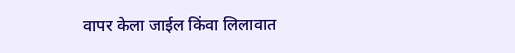वापर केला जाईल किंवा लिलावात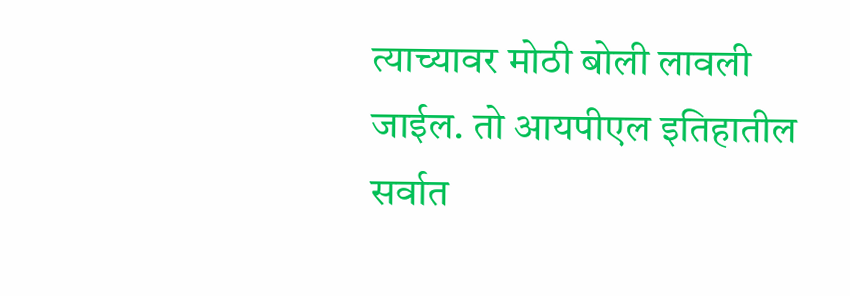त्याच्यावर मोठी बोली लावली जाईल. तो आयपीएल इतिहातील सर्वात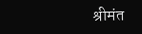श्रीमंत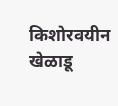किशोरवयीन खेळाडू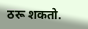ठरू शकतो.